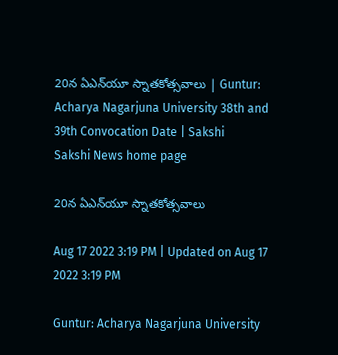20న ఏఎన్‌యూ స్నాతకోత్సవాలు | Guntur: Acharya Nagarjuna University 38th and 39th Convocation Date | Sakshi
Sakshi News home page

20న ఏఎన్‌యూ స్నాతకోత్సవాలు

Aug 17 2022 3:19 PM | Updated on Aug 17 2022 3:19 PM

Guntur: Acharya Nagarjuna University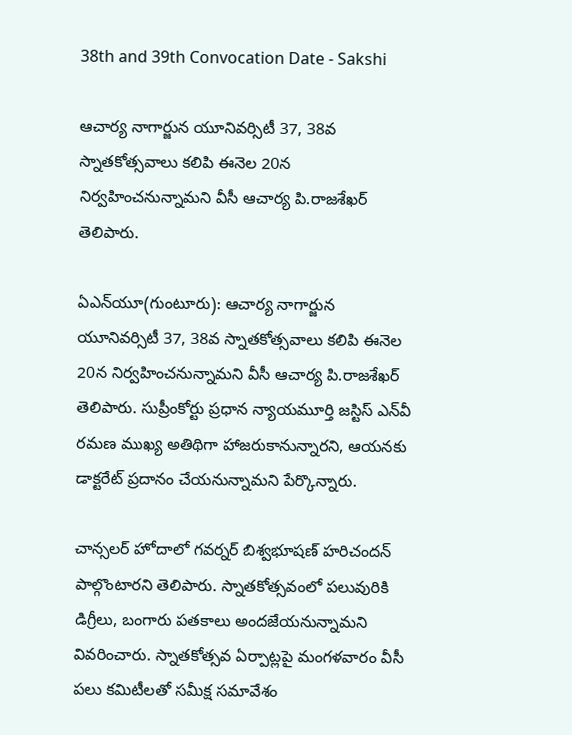38th and 39th Convocation Date - Sakshi

ఆచార్య నాగార్జున యూనివర్సిటీ 37, 38వ స్నాతకోత్సవాలు కలిపి ఈనెల 20న నిర్వహించనున్నామని వీసీ ఆచార్య పి.రాజశేఖర్‌ తెలిపారు.

ఏఎన్‌యూ(గుంటూరు): ఆచార్య నాగార్జున యూనివర్సిటీ 37, 38వ స్నాతకోత్సవాలు కలిపి ఈనెల 20న నిర్వహించనున్నామని వీసీ ఆచార్య పి.రాజశేఖర్‌ తెలిపారు. సుప్రీంకోర్టు ప్రధాన న్యాయమూర్తి జస్టిస్‌ ఎన్‌వీ రమణ ముఖ్య అతిథిగా హాజరుకానున్నారని, ఆయనకు డాక్టరేట్‌ ప్రదానం చేయనున్నామని పేర్కొన్నారు.

చాన్సలర్‌ హోదాలో గవర్నర్‌ బిశ్వభూషణ్‌ హరిచందన్‌ పాల్గొంటారని తెలిపారు. స్నాతకోత్సవంలో పలువురికి డిగ్రీలు, బంగారు పతకాలు అందజేయనున్నామని వివరించారు. స్నాతకోత్సవ ఏర్పాట్లపై మంగళవారం వీసీ పలు కమిటీలతో సమీక్ష సమావేశం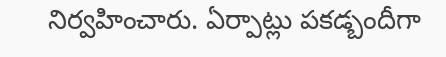నిర్వహించారు. ఏర్పాట్లు పకడ్బందీగా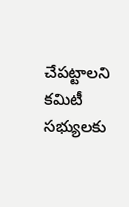చేపట్టాలని కమిటీ సభ్యులకు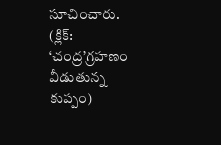సూచించారు.  (క్లిక్: ‘చంద్ర’గ్రహణం వీడుతున్న కుప్పం)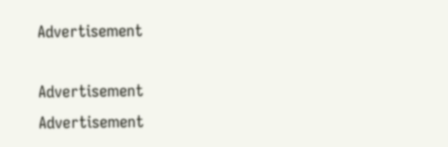Advertisement

Advertisement
Advertisement